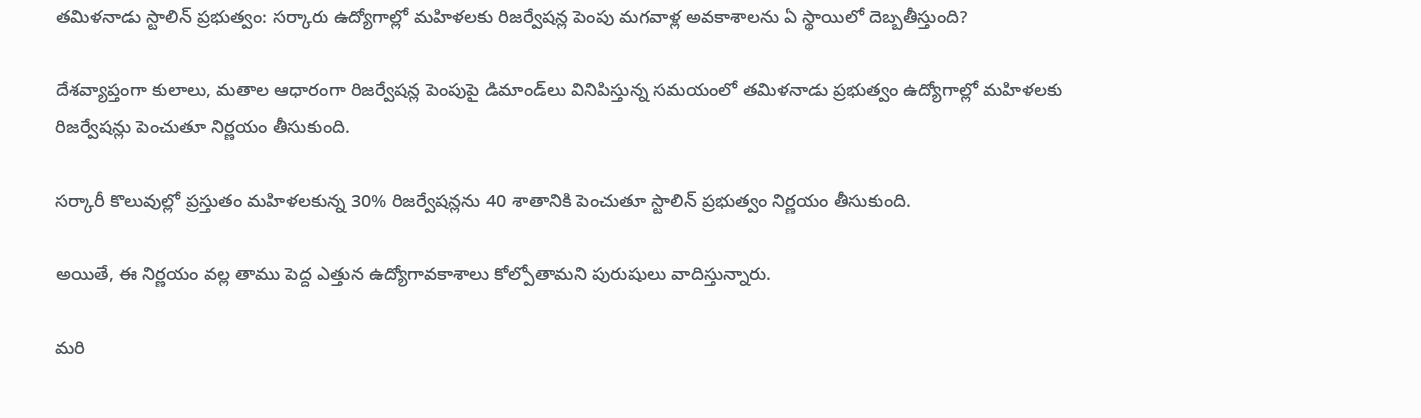తమిళనాడు స్టాలిన్ ప్రభుత్వం: సర్కారు ఉద్యోగాల్లో మహిళలకు రిజర్వేషన్ల పెంపు మగవాళ్ల అవకాశాలను ఏ స్థాయిలో దెబ్బతీస్తుంది?

దేశవ్యాప్తంగా కులాలు, మతాల ఆధారంగా రిజర్వేషన్ల పెంపుపై డిమాండ్‌లు వినిపిస్తున్న సమయంలో తమిళనాడు ప్రభుత్వం ఉద్యోగాల్లో మహిళలకు రిజర్వేషన్లు పెంచుతూ నిర్ణయం తీసుకుంది.

సర్కారీ కొలువుల్లో ప్రస్తుతం మహిళలకున్న 30% రిజర్వేషన్లను 40 శాతానికి పెంచుతూ స్టాలిన్ ప్రభుత్వం నిర్ణయం తీసుకుంది.

అయితే, ఈ నిర్ణయం వల్ల తాము పెద్ద ఎత్తున ఉద్యోగావకాశాలు కోల్పోతామని పురుషులు వాదిస్తున్నారు.

మరి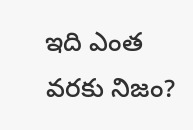ఇది ఎంత వరకు నిజం?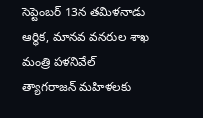సెప్టెంబర్ 13న తమిళనాడు ఆర్థిక, మానవ వనరుల శాఖ మంత్రి పళనివేల్ త్యాగరాజన్ మహిళలకు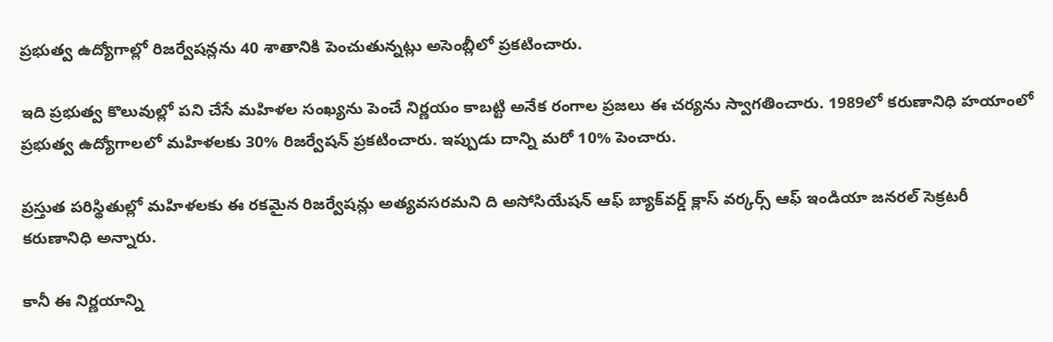ప్రభుత్వ ఉద్యోగాల్లో రిజర్వేషన్లను 40 శాతానికి పెంచుతున్నట్లు అసెంబ్లీలో ప్రకటించారు.

ఇది ప్రభుత్వ కొలువుల్లో పని చేసే మహిళల సంఖ్యను పెంచే నిర్ణయం కాబట్టి అనేక రంగాల ప్రజలు ఈ చర్యను స్వాగతించారు. 1989లో కరుణానిధి హయాంలో ప్రభుత్వ ఉద్యోగాలలో మహిళలకు 30% రిజర్వేషన్ ప్రకటించారు. ఇప్పుడు దాన్ని మరో 10% పెంచారు.

ప్రస్తుత పరిస్థితుల్లో మహిళలకు ఈ రకమైన రిజర్వేషన్లు అత్యవసరమని ది అసోసియేషన్ ఆఫ్ బ్యాక్‌వర్డ్ ‌క్లాస్‌ వర్కర్స్‌ ఆఫ్ ఇండియా జనరల్ సెక్రటరీ కరుణానిధి అన్నారు.

కానీ ఈ నిర్ణయాన్ని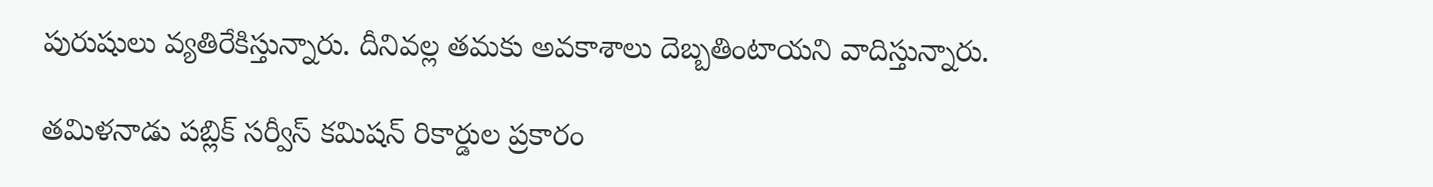పురుషులు వ్యతిరేకిస్తున్నారు. దీనివల్ల తమకు అవకాశాలు దెబ్బతింటాయని వాదిస్తున్నారు.

తమిళనాడు పబ్లిక్ సర్వీస్ కమిషన్ రికార్డుల ప్రకారం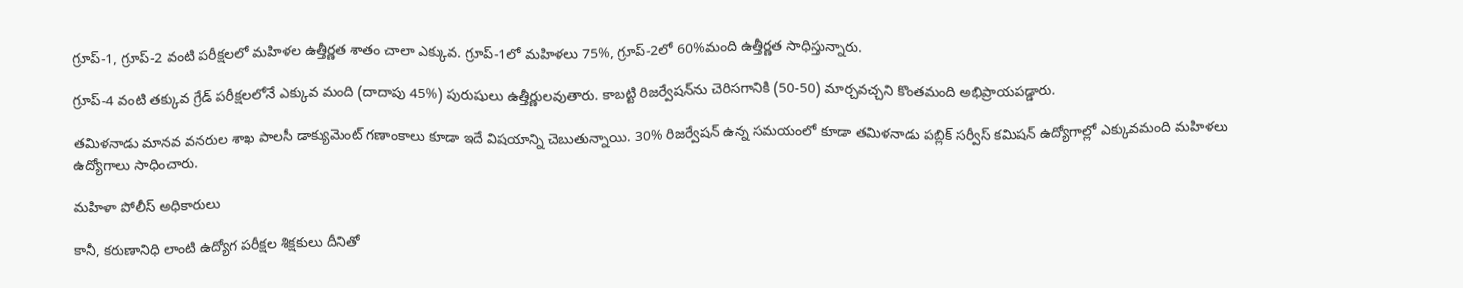గ్రూప్-1, గ్రూప్-2 వంటి పరీక్షలలో మహిళల ఉత్తీర్ణత శాతం చాలా ఎక్కువ. గ్రూప్-1లో మహిళలు 75%, గ్రూప్-2లో 60%మంది ఉత్తీర్ణత సాధిస్తున్నారు.

గ్రూప్-4 వంటి తక్కువ గ్రేడ్ పరీక్షలలోనే ఎక్కువ మంది (దాదాపు 45%) పురుషులు ఉత్తీర్ణులవుతారు. కాబట్టి రిజర్వేషన్‌ను చెరిసగానికి (50-50) మార్చవచ్చని కొంతమంది అభిప్రాయపడ్డారు.

తమిళనాడు మానవ వనరుల శాఖ పాలసీ డాక్యుమెంట్ గణాంకాలు కూడా ఇదే విషయాన్ని చెబుతున్నాయి. 30% రిజర్వేషన్ ఉన్న సమయంలో కూడా తమిళనాడు పబ్లిక్ సర్వీస్ కమిషన్ ఉద్యోగాల్లో ఎక్కువమంది మహిళలు ఉద్యోగాలు సాధించారు.

మహిళా పోలీస్ అధికారులు

కానీ, కరుణానిధి లాంటి ఉద్యోగ పరీక్షల శిక్షకులు దీనితో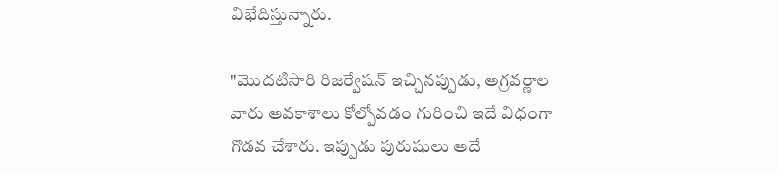విభేదిస్తున్నారు.

"మొదటిసారి రిజర్వేషన్ ఇచ్చినప్పుడు, అగ్రవర్ణాల వారు అవకాశాలు కోల్పోవడం గురించి ఇదే విధంగా గొడవ చేశారు. ఇప్పుడు పురుషులు అదే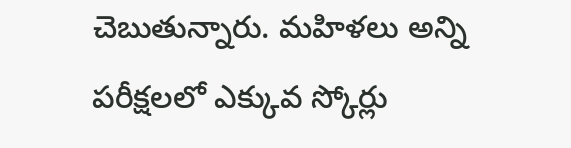చెబుతున్నారు. మహిళలు అన్ని పరీక్షలలో ఎక్కువ స్కోర్లు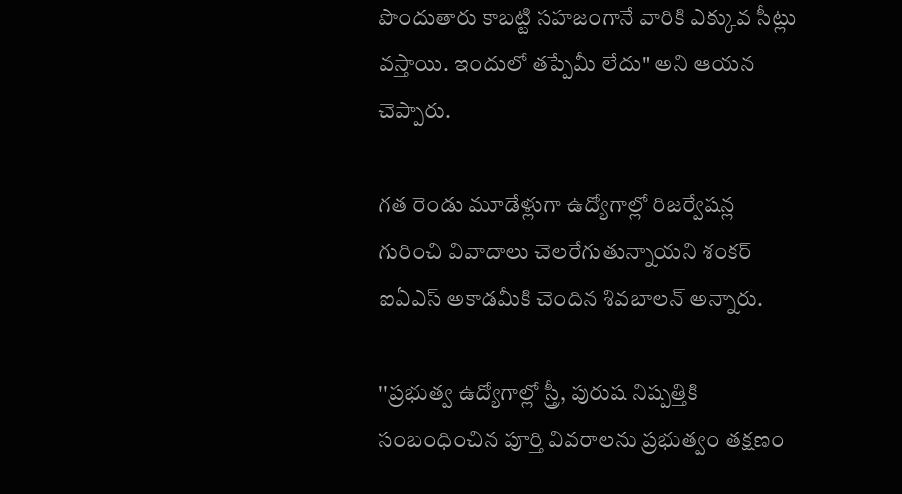పొందుతారు కాబట్టి సహజంగానే వారికి ఎక్కువ సీట్లు వస్తాయి. ఇందులో తప్పేమీ లేదు" అని ఆయన చెప్పారు.

గత రెండు మూడేళ్లుగా ఉద్యోగాల్లో రిజర్వేషన్ల గురించి వివాదాలు చెలరేగుతున్నాయని శంకర్ ఐఏఎస్ అకాడమీకి చెందిన శివబాలన్ అన్నారు.

''ప్రభుత్వ ఉద్యోగాల్లో స్త్రీ, పురుష నిష్పత్తికి సంబంధించిన పూర్తి వివరాలను ప్రభుత్వం తక్షణం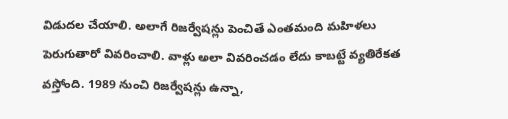విడుదల చేయాలి. అలాగే రిజర్వేషన్లు పెంచితే ఎంతమంది మహిళలు పెరుగుతారో వివరించాలి. వాళ్లు అలా వివరించడం లేదు కాబట్టే వ్యతిరేకత వస్తోంది. 1989 నుంచి రిజర్వేషన్లు ఉన్నా,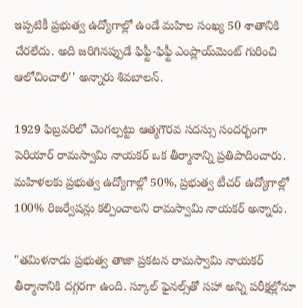ఇప్పటికీ ప్రభుత్వ ఉద్యోగాల్లో ఉండే మహిల సంఖ్య 50 శాతానికి చేరలేదు. అది జరిగినప్పుడే ఫిఫ్టీ-ఫిఫ్టీ ఎంప్లాయ్‌మెంట్ గురించి ఆలోచించాలి'' అన్నారు శివబాలన్.

1929 ఫిబ్రవరిలో చెంగల్పట్టు ఆత్మగౌరవ సదస్సు సందర్భంగా పెరియార్ రామస్వామి నాయకర్ ఒక తీర్మానాన్ని ప్రతిపాదించారు. మహిళలకు ప్రభుత్వ ఉద్యోగాల్లో 50%, ప్రభుత్వ టీచర్ ఉద్యోగాల్లో 100% రిజర్వేషన్లు కల్పించాలని రామస్వామి నాయకర్ అన్నారు.

"తమిళనాడు ప్రభుత్వ తాజా ప్రకటన రామస్వామి నాయకర్ తీర్మానానికి దగ్గరగా ఉంది. స్కూల్ ఫైనల్స్‌తో సహా అన్ని పరీక్షల్లోనూ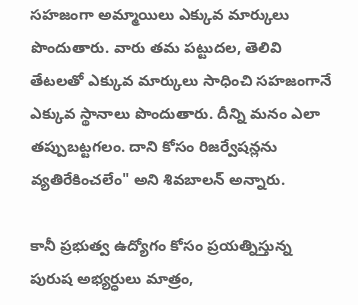సహజంగా అమ్మాయిలు ఎక్కువ మార్కులు పొందుతారు. వారు తమ పట్టుదల, తెలివి తేటలతో ఎక్కువ మార్కులు సాధించి సహజంగానే ఎక్కువ స్థానాలు పొందుతారు. దీన్ని మనం ఎలా తప్పుబట్టగలం. దాని కోసం రిజర్వేషన్లను వ్యతిరేకించలేం" అని శివబాలన్ అన్నారు.

కానీ ప్రభుత్వ ఉద్యోగం కోసం ప్రయత్నిస్తున్న పురుష అభ్యర్ధులు మాత్రం,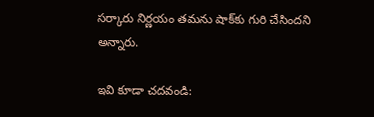సర్కారు నిర్ణయం తమను షాక్‌కు గురి చేసిందని అన్నారు.

ఇవి కూడా చదవండి: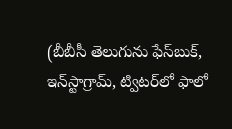(బీబీసీ తెలుగును ఫేస్‌బుక్, ఇన్‌స్టాగ్రామ్‌, ట్విటర్‌లో ఫాలో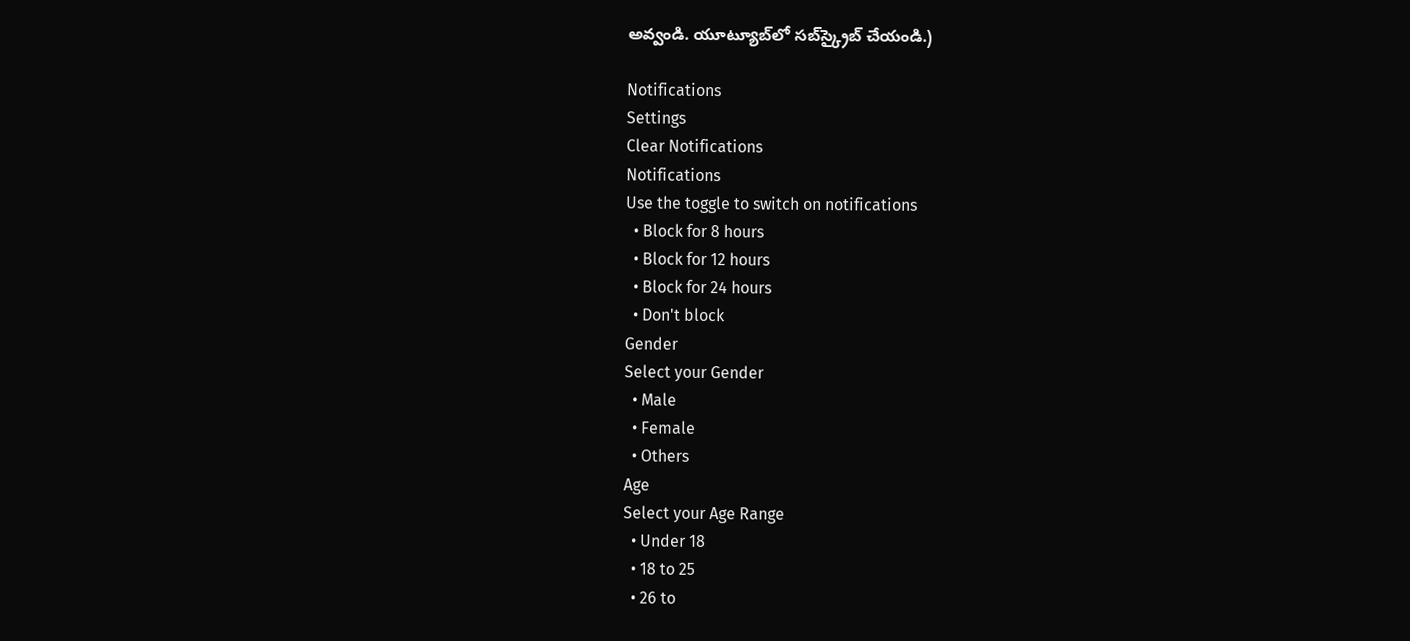అవ్వండి. యూట్యూబ్‌లో సబ్‌స్క్రైబ్ చేయండి.)

Notifications
Settings
Clear Notifications
Notifications
Use the toggle to switch on notifications
  • Block for 8 hours
  • Block for 12 hours
  • Block for 24 hours
  • Don't block
Gender
Select your Gender
  • Male
  • Female
  • Others
Age
Select your Age Range
  • Under 18
  • 18 to 25
  • 26 to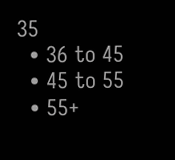35
  • 36 to 45
  • 45 to 55
  • 55+